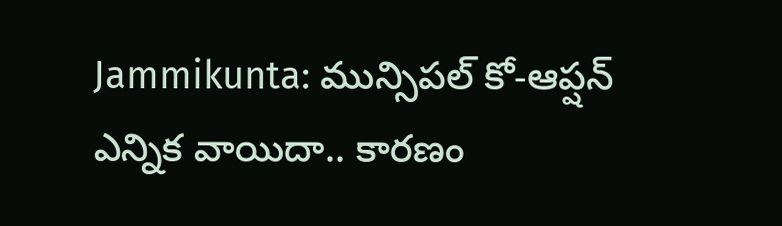Jammikunta: మున్సిపల్ కో-ఆప్షన్ ఎన్నిక వాయిదా.. కారణం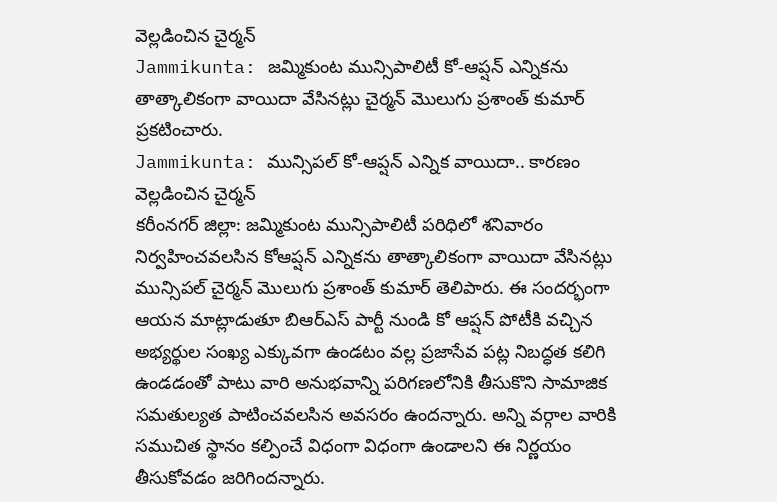వెల్లడించిన చైర్మన్
Jammikunta: జమ్మికుంట మున్సిపాలిటీ కో-ఆప్షన్ ఎన్నికను తాత్కాలికంగా వాయిదా వేసినట్లు చైర్మన్ మొలుగు ప్రశాంత్ కుమార్ ప్రకటించారు.
Jammikunta: మున్సిపల్ కో-ఆప్షన్ ఎన్నిక వాయిదా.. కారణం వెల్లడించిన చైర్మన్
కరీంనగర్ జిల్లా: జమ్మికుంట మున్సిపాలిటీ పరిధిలో శనివారం నిర్వహించవలసిన కోఆప్షన్ ఎన్నికను తాత్కాలికంగా వాయిదా వేసినట్లు మున్సిపల్ చైర్మన్ మొలుగు ప్రశాంత్ కుమార్ తెలిపారు. ఈ సందర్భంగా ఆయన మాట్లాడుతూ బిఆర్ఎస్ పార్టీ నుండి కో ఆప్షన్ పోటీకి వచ్చిన అభ్యర్థుల సంఖ్య ఎక్కువగా ఉండటం వల్ల ప్రజాసేవ పట్ల నిబద్ధత కలిగి ఉండడంతో పాటు వారి అనుభవాన్ని పరిగణలోనికి తీసుకొని సామాజిక సమతుల్యత పాటించవలసిన అవసరం ఉందన్నారు. అన్ని వర్గాల వారికి సముచిత స్థానం కల్పించే విధంగా విధంగా ఉండాలని ఈ నిర్ణయం తీసుకోవడం జరిగిందన్నారు.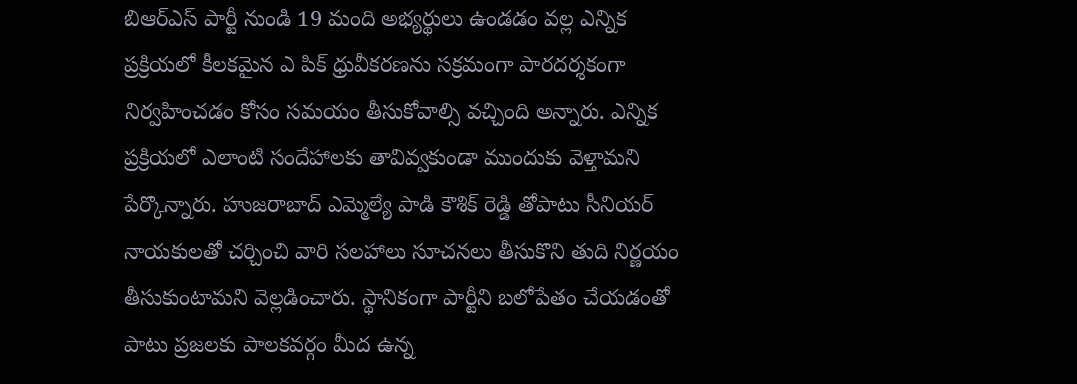బిఆర్ఎస్ పార్టీ నుండి 19 మంది అభ్యర్థులు ఉండడం వల్ల ఎన్నిక ప్రక్రియలో కీలకమైన ఎ పిక్ ధ్రువీకరణను సక్రమంగా పారదర్శకంగా నిర్వహించడం కోసం సమయం తీసుకోవాల్సి వచ్చింది అన్నారు. ఎన్నిక ప్రక్రియలో ఎలాంటి సందేహాలకు తావివ్వకుండా ముందుకు వెళ్తామని పేర్కొన్నారు. హుజరాబాద్ ఎమ్మెల్యే పాడి కౌశిక్ రెడ్డి తోపాటు సీనియర్ నాయకులతో చర్చించి వారి సలహాలు సూచనలు తీసుకొని తుది నిర్ణయం తీసుకుంటామని వెల్లడించారు. స్థానికంగా పార్టీని బలోపేతం చేయడంతో పాటు ప్రజలకు పాలకవర్గం మీద ఉన్న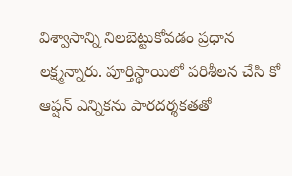విశ్వాసాన్ని నిలబెట్టుకోవడం ప్రధాన లక్ష్మన్నారు. పూర్తిస్థాయిలో పరిశీలన చేసి కో ఆప్షన్ ఎన్నికను పారదర్శకతతో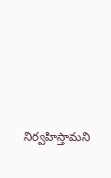నిర్వహిస్తామని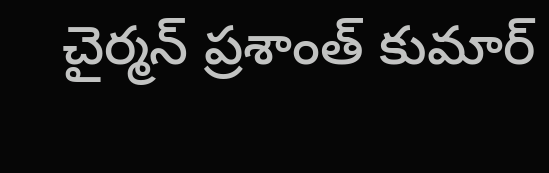చైర్మన్ ప్రశాంత్ కుమార్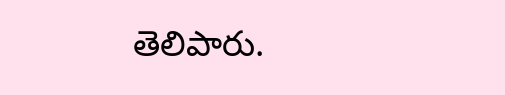తెలిపారు.